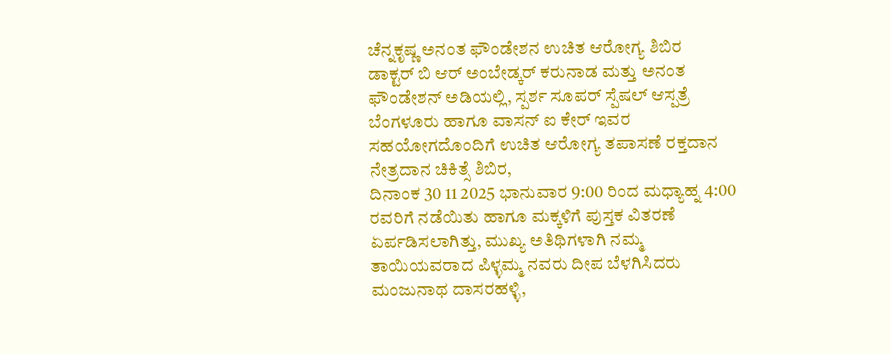ಚೆನ್ನಕೃಷ್ಣ ಅನಂತ ಫೌಂಡೇಶನ ಉಚಿತ ಆರೋಗ್ಯ ಶಿಬಿರ
ಡಾಕ್ಟರ್ ಬಿ ಆರ್ ಅಂಬೇಡ್ಕರ್ ಕರುನಾಡ ಮತ್ತು ಅನಂತ ಫೌಂಡೇಶನ್ ಅಡಿಯಲ್ಲಿ, ಸ್ಪರ್ಶ ಸೂಪರ್ ಸ್ಪೆಷಲ್ ಆಸ್ಪತ್ರೆ ಬೆಂಗಳೂರು ಹಾಗೂ ವಾಸನ್ ಐ ಕೇರ್ ಇವರ ಸಹಯೋಗದೊಂದಿಗೆ ಉಚಿತ ಆರೋಗ್ಯ ತಪಾಸಣೆ ರಕ್ತದಾನ ನೇತ್ರದಾನ ಚಿಕಿತ್ಸೆ ಶಿಬಿರ,
ದಿನಾಂಕ 30 11 2025 ಭಾನುವಾರ 9:00 ರಿಂದ ಮಧ್ಯಾಹ್ನ 4:00 ರವರಿಗೆ ನಡೆಯಿತು ಹಾಗೂ ಮಕ್ಕಳಿಗೆ ಪುಸ್ತಕ ವಿತರಣೆ ಏರ್ಪಡಿಸಲಾಗಿತ್ತು, ಮುಖ್ಯ ಅತಿಥಿಗಳಾಗಿ ನಮ್ಮ ತಾಯಿಯವರಾದ ಪಿಳ್ಳಮ್ಮ ನವರು ದೀಪ ಬೆಳಗಿಸಿದರು ಮಂಜುನಾಥ ದಾಸರಹಳ್ಳಿ,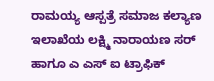ರಾಮಯ್ಯ ಆಸ್ಪತ್ರೆ ಸಮಾಜ ಕಲ್ಯಾಣ ಇಲಾಖೆಯ ಲಕ್ಷ್ಮಿ ನಾರಾಯಣ ಸರ್ ಹಾಗೂ ಎ ಎಸ್ ಐ ಟ್ರಾಫಿಕ್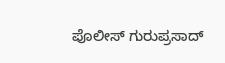ಪೊಲೀಸ್ ಗುರುಪ್ರಸಾದ್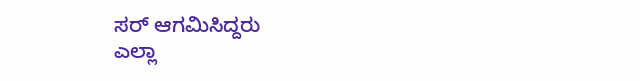ಸರ್ ಆಗಮಿಸಿದ್ದರು
ಎಲ್ಲಾ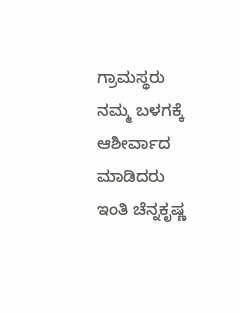ಗ್ರಾಮಸ್ಥರು ನಮ್ಮ ಬಳಗಕ್ಕೆ ಆಶೀರ್ವಾದ ಮಾಡಿದರು ಇಂತಿ ಚೆನ್ನಕೃಷ್ಣ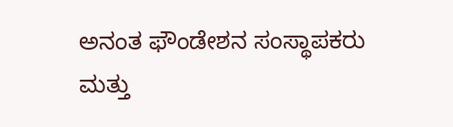ಅನಂತ ಫೌಂಡೇಶನ ಸಂಸ್ಥಾಪಕರು ಮತ್ತು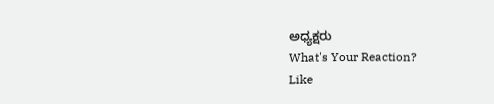ಅಧ್ಯಕ್ಷರು
What's Your Reaction?
Like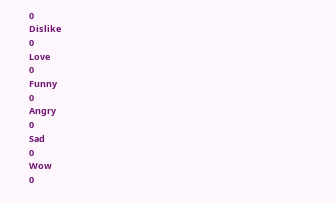0
Dislike
0
Love
0
Funny
0
Angry
0
Sad
0
Wow
0